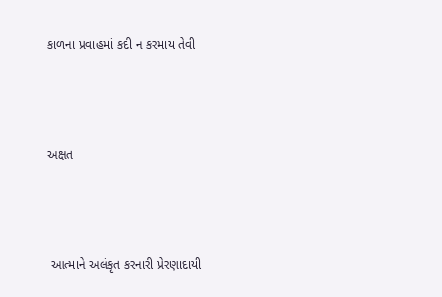કાળના પ્રવાહમાં કદી ન કરમાય તેવી



અક્ષત



 આત્માને અલંકૃત કરનારી પ્રેરણાદાયી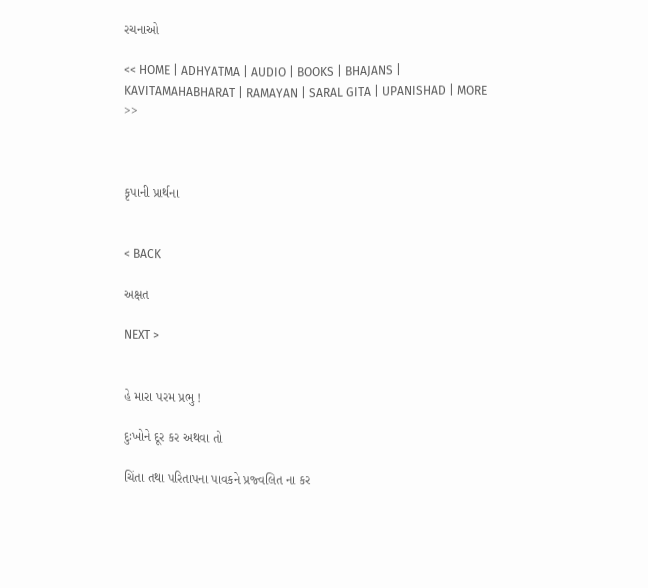રચનાઓ

<< HOME | ADHYATMA | AUDIO | BOOKS | BHAJANS | KAVITAMAHABHARAT | RAMAYAN | SARAL GITA | UPANISHAD | MORE >>



કૃપાની પ્રાર્થના


< BACK

અક્ષત

NEXT >


હે મારા પરમ પ્રભુ !

દુઃખોને દૂર કર અથવા તો

ચિંતા તથા પરિતાપના પાવકને પ્રજ્વલિત ના કર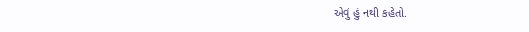એવું હું નથી કહેતો.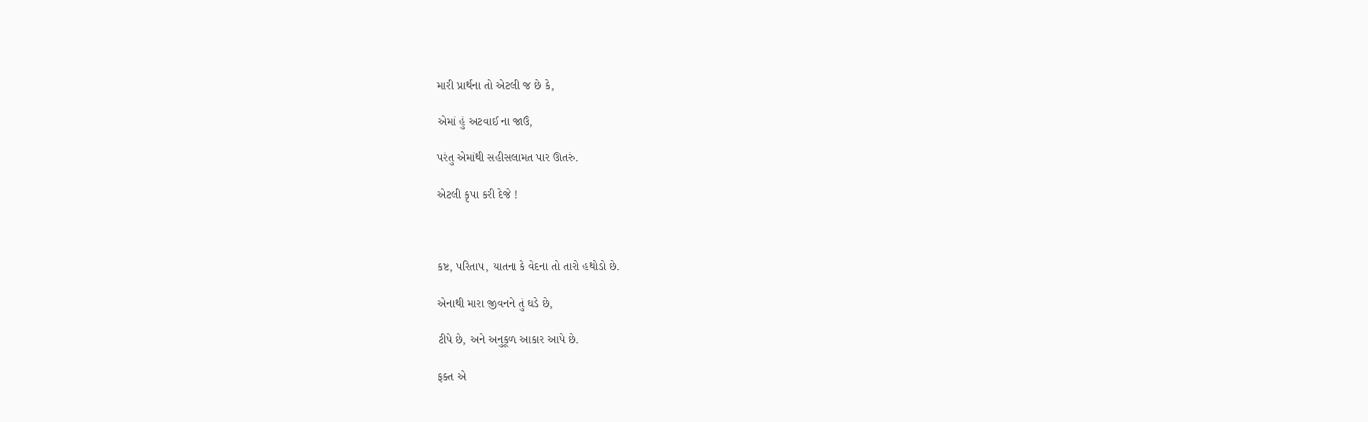મારી પ્રાર્થના તો એટલી જ છે કે,

એમાં હું અટવાઈ ના જાઉં,

પરંતુ એમાંથી સહીસલામત પાર ઊતરું.

એટલી કૃપા કરી દેજે !



કષ્ટ, પરિતાપ, યાતના કે વેદના તો તારો હથોડો છે.

એનાથી મારા જીવનને તું ઘડે છે,

ટીપે છે, અને અનુકૂળ આકાર આપે છે.

ફક્ત એ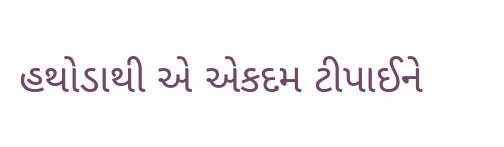હથોડાથી એ એકદમ ટીપાઈને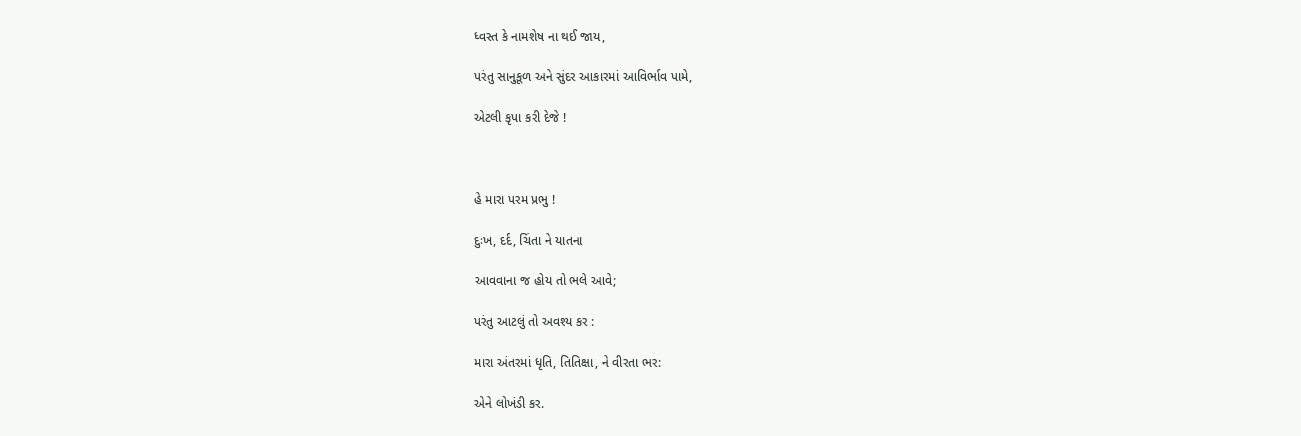ધ્વસ્ત કે નામશેષ ના થઈ જાય,

પરંતુ સાનુકૂળ અને સુંદર આકારમાં આવિર્ભાવ પામે,

એટલી કૃપા કરી દેજે !



હે મારા પરમ પ્રભુ !

દુઃખ, દર્દ, ચિંતા ને યાતના

આવવાના જ હોય તો ભલે આવે;

પરંતુ આટલું તો અવશ્ય કર :

મારા અંતરમાં ધૃતિ, તિતિક્ષા, ને વીરતા ભર:

એને લોખંડી કર.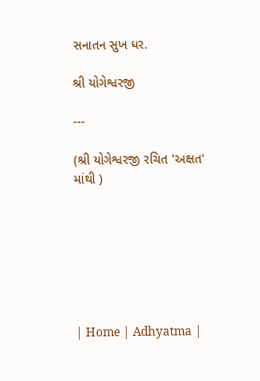સનાતન સુખ ધર.

શ્રી યોગેશ્વરજી

---

(શ્રી યોગેશ્વરજી રચિત 'અક્ષત' માંથી )







| Home | Adhyatma |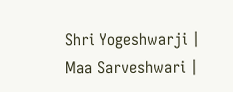Shri Yogeshwarji | Maa Sarveshwari |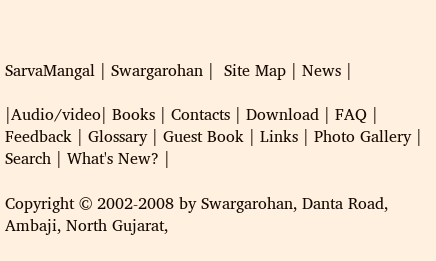SarvaMangal | Swargarohan |  Site Map | News |

|Audio/video| Books | Contacts | Download | FAQ | Feedback | Glossary | Guest Book | Links | Photo Gallery | Search | What's New? |

Copyright © 2002-2008 by Swargarohan, Danta Road, Ambaji, North Gujarat,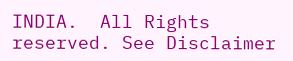INDIA.  All Rights reserved. See Disclaimer